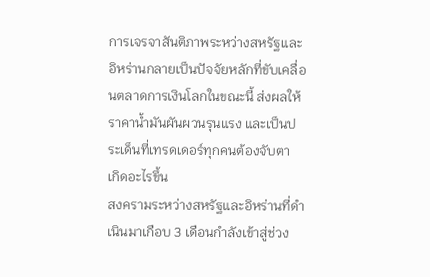การเจรจาสันติภาพระหว่างสหรัฐและอิหร่านกลายเป็นปัจจัยหลักที่ขับเคลื่อนตลาดการเงินโลกในขณะนี้ ส่งผลให้ราคาน้ำมันผันผวนรุนแรง และเป็นประเด็นที่เทรดเดอร์ทุกคนต้องจับตา
เกิดอะไรขึ้น
สงครามระหว่างสหรัฐและอิหร่านที่ดำเนินมาเกือบ 3 เดือนกำลังเข้าสู่ช่วง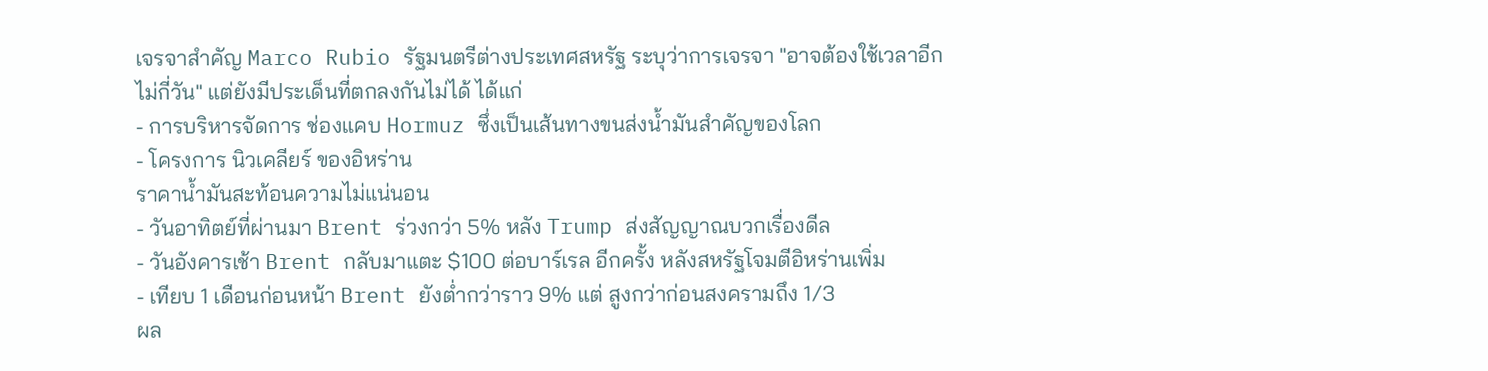เจรจาสำคัญ Marco Rubio รัฐมนตรีต่างประเทศสหรัฐ ระบุว่าการเจรจา "อาจต้องใช้เวลาอีกไม่กี่วัน" แต่ยังมีประเด็นที่ตกลงกันไม่ได้ ได้แก่
- การบริหารจัดการ ช่องแคบ Hormuz ซึ่งเป็นเส้นทางขนส่งน้ำมันสำคัญของโลก
- โครงการ นิวเคลียร์ ของอิหร่าน
ราคาน้ำมันสะท้อนความไม่แน่นอน
- วันอาทิตย์ที่ผ่านมา Brent ร่วงกว่า 5% หลัง Trump ส่งสัญญาณบวกเรื่องดีล
- วันอังคารเช้า Brent กลับมาแตะ $100 ต่อบาร์เรล อีกครั้ง หลังสหรัฐโจมตีอิหร่านเพิ่ม
- เทียบ 1 เดือนก่อนหน้า Brent ยังต่ำกว่าราว 9% แต่ สูงกว่าก่อนสงครามถึง 1/3
ผล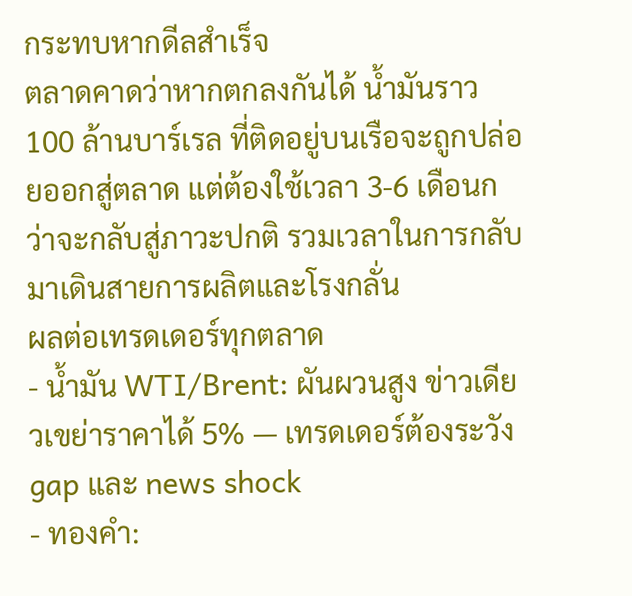กระทบหากดีลสำเร็จ
ตลาดคาดว่าหากตกลงกันได้ น้ำมันราว 100 ล้านบาร์เรล ที่ติดอยู่บนเรือจะถูกปล่อยออกสู่ตลาด แต่ต้องใช้เวลา 3-6 เดือนกว่าจะกลับสู่ภาวะปกติ รวมเวลาในการกลับมาเดินสายการผลิตและโรงกลั่น
ผลต่อเทรดเดอร์ทุกตลาด
- น้ำมัน WTI/Brent: ผันผวนสูง ข่าวเดียวเขย่าราคาได้ 5% — เทรดเดอร์ต้องระวัง gap และ news shock
- ทองคำ: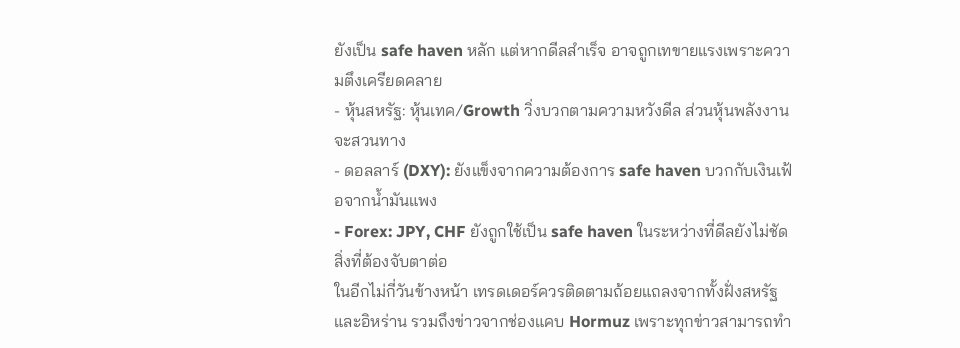ยังเป็น safe haven หลัก แต่หากดีลสำเร็จ อาจถูกเทขายแรงเพราะความตึงเครียดคลาย
- หุ้นสหรัฐ: หุ้นเทค/Growth วิ่งบวกตามความหวังดีล ส่วนหุ้นพลังงานจะสวนทาง
- ดอลลาร์ (DXY): ยังแข็งจากความต้องการ safe haven บวกกับเงินเฟ้อจากน้ำมันแพง
- Forex: JPY, CHF ยังถูกใช้เป็น safe haven ในระหว่างที่ดีลยังไม่ชัด
สิ่งที่ต้องจับตาต่อ
ในอีกไม่กี่วันข้างหน้า เทรดเดอร์ควรติดตามถ้อยแถลงจากทั้งฝั่งสหรัฐและอิหร่าน รวมถึงข่าวจากช่องแคบ Hormuz เพราะทุกข่าวสามารถทำ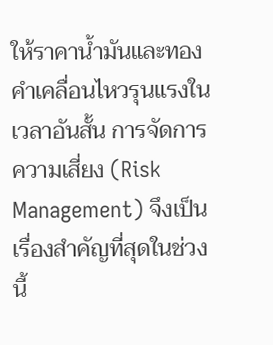ให้ราคาน้ำมันและทองคำเคลื่อนไหวรุนแรงในเวลาอันสั้น การจัดการความเสี่ยง (Risk Management) จึงเป็นเรื่องสำคัญที่สุดในช่วงนี้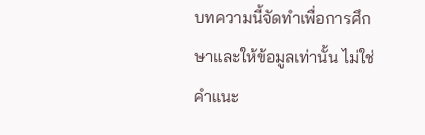บทความนี้จัดทำเพื่อการศึกษาและให้ข้อมูลเท่านั้น ไม่ใช่คำแนะ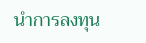นำการลงทุน